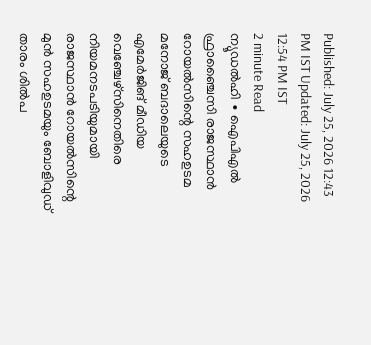Published: July 25, 2026 12:43 PM IST Updated: July 25, 2026 12:54 PM IST
2 minute Read
ന്യൂഡൽഹി ∙ ഐപിഎൽ ഫ്രാഞ്ചൈസി രാജസ്ഥാൻ റോയൽസിന്റെ സഹഉടമ മനോജ് ബദാലെയുടെ എമേർജിങ് മീഡിയ വെഞ്ചേഴ്സിനെതിരെ നിയമനടപടിയുമായി രാജസ്ഥാൻ റോയൽസിന്റെ മുൻ സഹഉടമയും ബോളിവുഡ് താരം ശിൽപ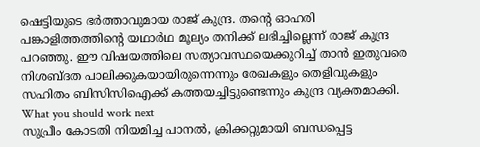ഷെട്ടിയുടെ ഭർത്താവുമായ രാജ് കുന്ദ്ര. തന്റെ ഓഹരി പങ്കാളിത്തത്തിന്റെ യഥാർഥ മൂല്യം തനിക്ക് ലഭിച്ചില്ലെന്ന് രാജ് കുന്ദ്ര പറഞ്ഞു. ഈ വിഷയത്തിലെ സത്യാവസ്ഥയെക്കുറിച്ച് താൻ ഇതുവരെ നിശബ്ദത പാലിക്കുകയായിരുന്നെന്നും രേഖകളും തെളിവുകളും സഹിതം ബിസിസിഐക്ക് കത്തയച്ചിട്ടുണ്ടെന്നും കുന്ദ്ര വ്യക്തമാക്കി.
What you should work next
സുപ്രീം കോടതി നിയമിച്ച പാനൽ, ക്രിക്കറ്റുമായി ബന്ധപ്പെട്ട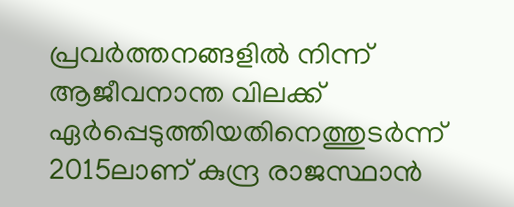പ്രവർത്തനങ്ങളിൽ നിന്ന് ആജീവനാന്ത വിലക്ക് ഏർപ്പെടുത്തിയതിനെത്തുടർന്ന് 2015ലാണ് കുന്ദ്ര രാജസ്ഥാൻ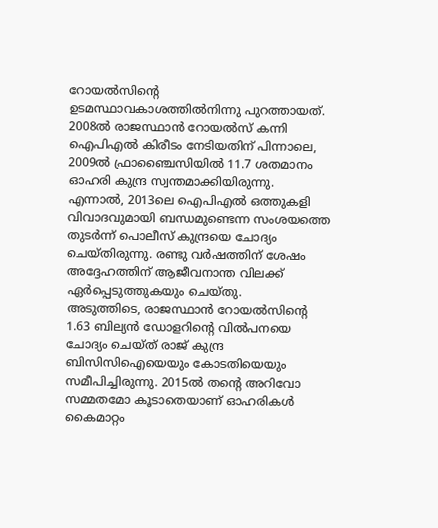റോയൽസിന്റെ ഉടമസ്ഥാവകാശത്തിൽനിന്നു പുറത്തായത്. 2008ൽ രാജസ്ഥാൻ റോയൽസ് കന്നി ഐപിഎൽ കിരീടം നേടിയതിന് പിന്നാലെ, 2009ൽ ഫ്രാഞ്ചൈസിയിൽ 11.7 ശതമാനം ഓഹരി കുന്ദ്ര സ്വന്തമാക്കിയിരുന്നു. എന്നാൽ, 2013ലെ ഐപിഎൽ ഒത്തുകളി വിവാദവുമായി ബന്ധമുണ്ടെന്ന സംശയത്തെ തുടർന്ന് പൊലീസ് കുന്ദ്രയെ ചോദ്യം ചെയ്തിരുന്നു. രണ്ടു വർഷത്തിന് ശേഷം അദ്ദേഹത്തിന് ആജീവനാന്ത വിലക്ക് ഏർപ്പെടുത്തുകയും ചെയ്തു.
അടുത്തിടെ, രാജസ്ഥാൻ റോയൽസിന്റെ 1.63 ബില്യൻ ഡോളറിന്റെ വിൽപനയെ ചോദ്യം ചെയ്ത് രാജ് കുന്ദ്ര ബിസിസിഐയെയും കോടതിയെയും സമീപിച്ചിരുന്നു. 2015ൽ തന്റെ അറിവോ സമ്മതമോ കൂടാതെയാണ് ഓഹരികൾ കൈമാറ്റം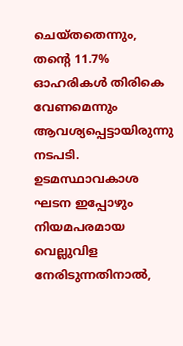ചെയ്തതെന്നും, തന്റെ 11.7% ഓഹരികൾ തിരികെ വേണമെന്നും ആവശ്യപ്പെട്ടായിരുന്നു നടപടി. ഉടമസ്ഥാവകാശ ഘടന ഇപ്പോഴും നിയമപരമായ വെല്ലുവിള നേരിടുന്നതിനാൽ,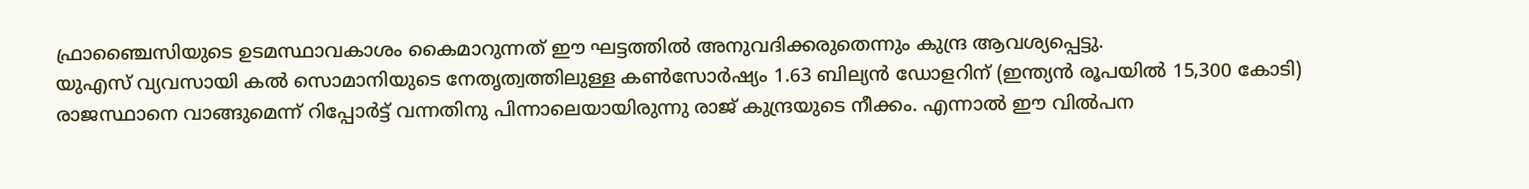ഫ്രാഞ്ചൈസിയുടെ ഉടമസ്ഥാവകാശം കൈമാറുന്നത് ഈ ഘട്ടത്തിൽ അനുവദിക്കരുതെന്നും കുന്ദ്ര ആവശ്യപ്പെട്ടു.
യുഎസ് വ്യവസായി കൽ സൊമാനിയുടെ നേതൃത്വത്തിലുള്ള കൺസോർഷ്യം 1.63 ബില്യൻ ഡോളറിന് (ഇന്ത്യൻ രൂപയിൽ 15,300 കോടി) രാജസ്ഥാനെ വാങ്ങുമെന്ന് റിപ്പോർട്ട് വന്നതിനു പിന്നാലെയായിരുന്നു രാജ് കുന്ദ്രയുടെ നീക്കം. എന്നാൽ ഈ വിൽപന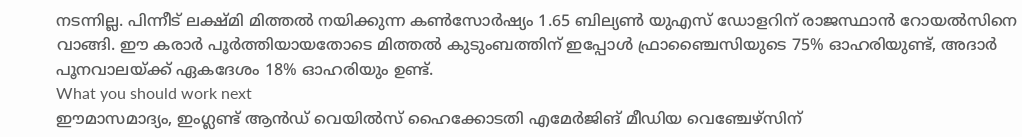നടന്നില്ല. പിന്നീട് ലക്ഷ്മി മിത്തൽ നയിക്കുന്ന കൺസോർഷ്യം 1.65 ബില്യൺ യുഎസ് ഡോളറിന് രാജസ്ഥാൻ റോയൽസിനെ വാങ്ങി. ഈ കരാർ പൂർത്തിയായതോടെ മിത്തൽ കുടുംബത്തിന് ഇപ്പോൾ ഫ്രാഞ്ചൈസിയുടെ 75% ഓഹരിയുണ്ട്, അദാർ പൂനവാലയ്ക്ക് ഏകദേശം 18% ഓഹരിയും ഉണ്ട്.
What you should work next
ഈമാസമാദ്യം, ഇംഗ്ലണ്ട് ആൻഡ് വെയിൽസ് ഹൈക്കോടതി എമേർജിങ് മീഡിയ വെഞ്ചേഴ്സിന്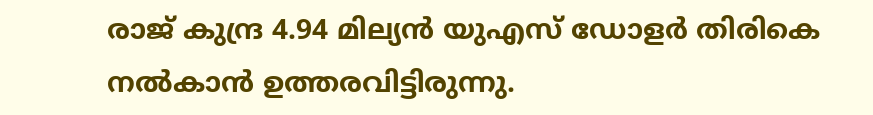രാജ് കുന്ദ്ര 4.94 മില്യൻ യുഎസ് ഡോളർ തിരികെ നൽകാൻ ഉത്തരവിട്ടിരുന്നു.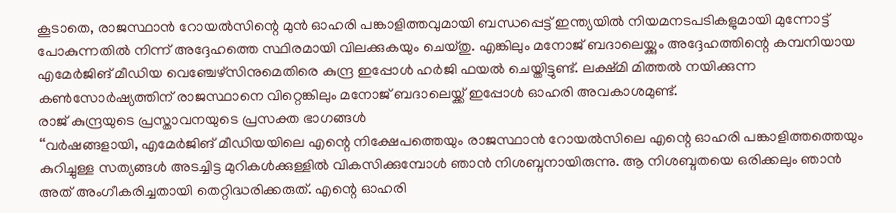കൂടാതെ, രാജസ്ഥാൻ റോയൽസിന്റെ മുൻ ഓഹരി പങ്കാളിത്തവുമായി ബന്ധപ്പെട്ട് ഇന്ത്യയിൽ നിയമനടപടികളുമായി മുന്നോട്ട് പോകുന്നതിൽ നിന്ന് അദ്ദേഹത്തെ സ്ഥിരമായി വിലക്കുകയും ചെയ്തു. എങ്കിലും മനോജ് ബദാലെയ്ക്കും അദ്ദേഹത്തിന്റെ കമ്പനിയായ എമേർജിങ് മീഡിയ വെഞ്ചേഴ്സിനുമെതിരെ കുന്ദ്ര ഇപ്പോൾ ഹർജി ഫയൽ ചെയ്തിട്ടുണ്ട്. ലക്ഷ്മി മിത്തൽ നയിക്കുന്ന കൺസോർഷ്യത്തിന് രാജസ്ഥാനെ വിറ്റെങ്കിലും മനോജ് ബദാലെയ്ക്ക് ഇപ്പോൾ ഓഹരി അവകാശമുണ്ട്.
രാജ് കുന്ദ്രയുടെ പ്രസ്താവനയുടെ പ്രസക്ത ഭാഗങ്ങൾ
‘‘വർഷങ്ങളായി, എമേർജിങ് മീഡിയയിലെ എന്റെ നിക്ഷേപത്തെയും രാജസ്ഥാൻ റോയൽസിലെ എന്റെ ഓഹരി പങ്കാളിത്തത്തെയും കുറിച്ചുള്ള സത്യങ്ങൾ അടച്ചിട്ട മുറികൾക്കുള്ളിൽ വികസിക്കുമ്പോൾ ഞാൻ നിശബ്ദനായിരുന്നു. ആ നിശബ്ദതയെ ഒരിക്കലും ഞാൻ അത് അംഗീകരിച്ചതായി തെറ്റിദ്ധരിക്കരുത്. എന്റെ ഓഹരി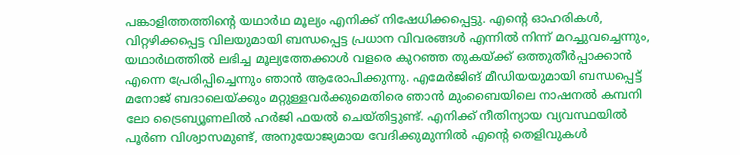പങ്കാളിത്തത്തിന്റെ യഥാർഥ മൂല്യം എനിക്ക് നിഷേധിക്കപ്പെട്ടു. എന്റെ ഓഹരികൾ, വിറ്റഴിക്കപ്പെട്ട വിലയുമായി ബന്ധപ്പെട്ട പ്രധാന വിവരങ്ങൾ എന്നിൽ നിന്ന് മറച്ചുവച്ചെന്നും, യഥാർഥത്തിൽ ലഭിച്ച മൂല്യത്തേക്കാൾ വളരെ കുറഞ്ഞ തുകയ്ക്ക് ഒത്തുതീർപ്പാക്കാൻ എന്നെ പ്രേരിപ്പിച്ചെന്നും ഞാൻ ആരോപിക്കുന്നു. എമേർജിങ് മീഡിയയുമായി ബന്ധപ്പെട്ട് മനോജ് ബദാലെയ്ക്കും മറ്റുള്ളവർക്കുമെതിരെ ഞാൻ മുംബൈയിലെ നാഷനൽ കമ്പനി ലോ ട്രൈബ്യൂണലിൽ ഹർജി ഫയൽ ചെയ്തിട്ടുണ്ട്. എനിക്ക് നീതിന്യായ വ്യവസ്ഥയിൽ പൂർണ വിശ്വാസമുണ്ട്, അനുയോജ്യമായ വേദിക്കുമുന്നിൽ എന്റെ തെളിവുകൾ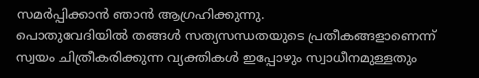സമർപ്പിക്കാൻ ഞാൻ ആഗ്രഹിക്കുന്നു.
പൊതുവേദിയിൽ തങ്ങൾ സത്യസന്ധതയുടെ പ്രതീകങ്ങളാണെന്ന് സ്വയം ചിത്രീകരിക്കുന്ന വ്യക്തികൾ ഇപ്പോഴും സ്വാധീനമുള്ളതും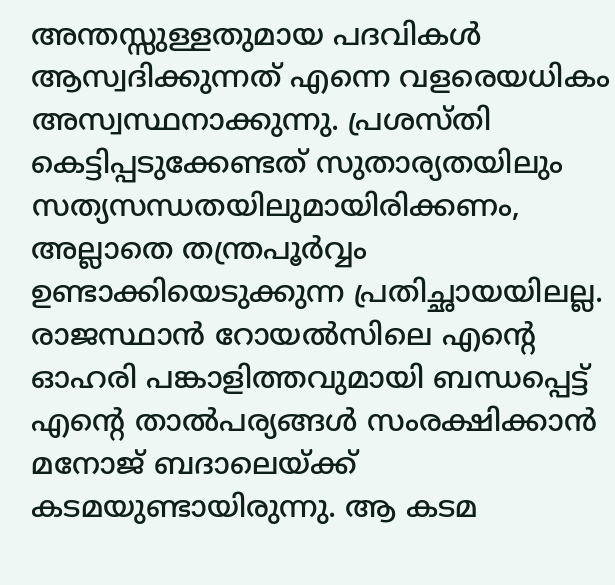അന്തസ്സുള്ളതുമായ പദവികൾ ആസ്വദിക്കുന്നത് എന്നെ വളരെയധികം അസ്വസ്ഥനാക്കുന്നു. പ്രശസ്തി കെട്ടിപ്പടുക്കേണ്ടത് സുതാര്യതയിലും സത്യസന്ധതയിലുമായിരിക്കണം, അല്ലാതെ തന്ത്രപൂർവ്വം ഉണ്ടാക്കിയെടുക്കുന്ന പ്രതിച്ഛായയിലല്ല. രാജസ്ഥാൻ റോയൽസിലെ എന്റെ ഓഹരി പങ്കാളിത്തവുമായി ബന്ധപ്പെട്ട് എന്റെ താൽപര്യങ്ങൾ സംരക്ഷിക്കാൻ മനോജ് ബദാലെയ്ക്ക് കടമയുണ്ടായിരുന്നു. ആ കടമ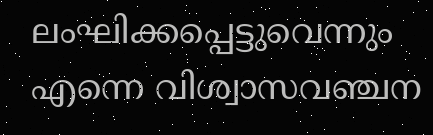ലംഘിക്കപ്പെട്ടുവെന്നും എന്നെ വിശ്വാസവഞ്ചന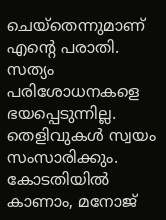ചെയ്തെന്നുമാണ് എന്റെ പരാതി. സത്യം പരിശോധനകളെ ഭയപ്പെടുന്നില്ല. തെളിവുകൾ സ്വയം സംസാരിക്കും. കോടതിയിൽ കാണാം, മനോജ്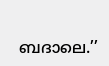ബദാലെ.’’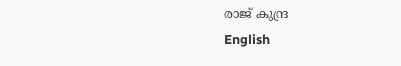രാജ് കുന്ദ്ര
English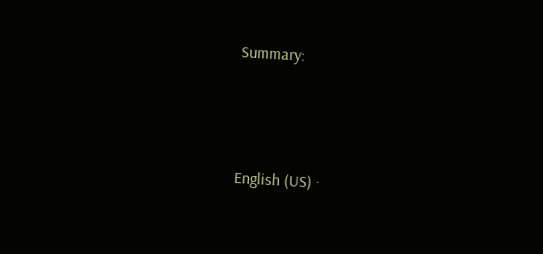Summary:






English (US) ·